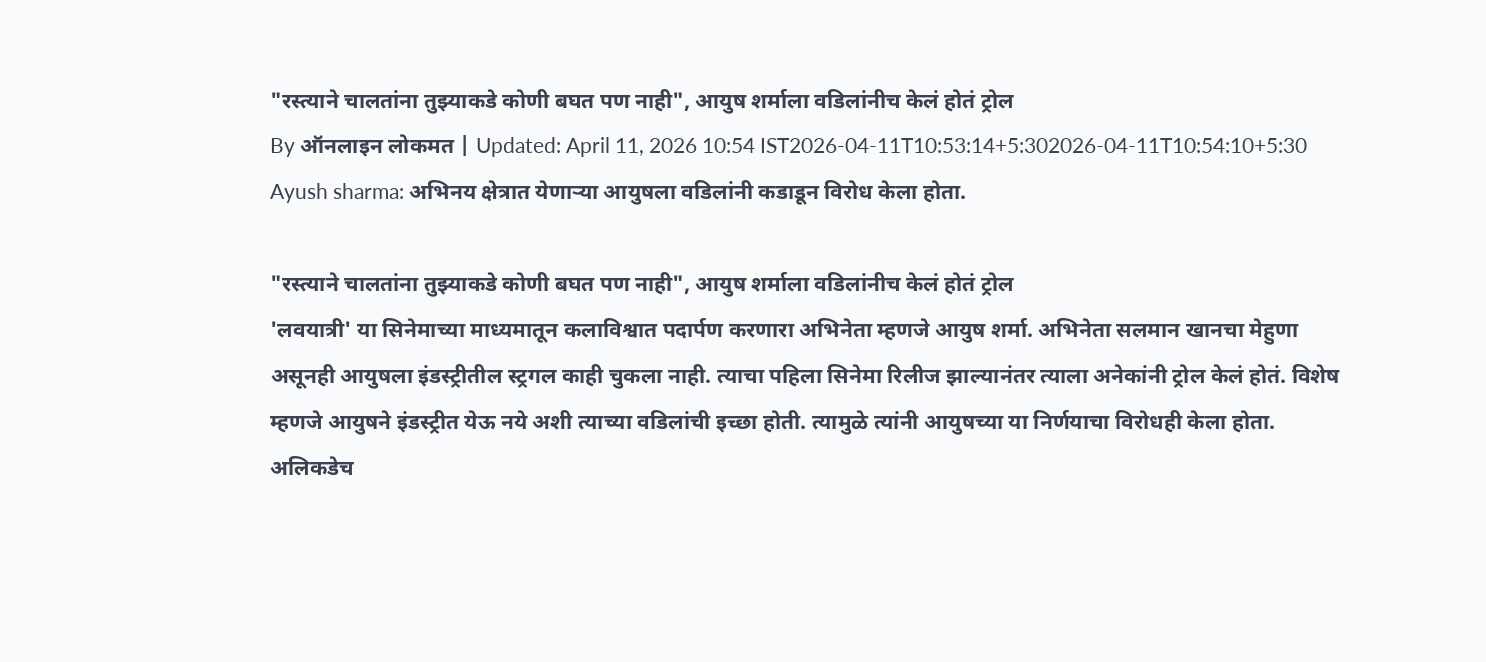"रस्त्याने चालतांना तुझ्याकडे कोणी बघत पण नाही", आयुष शर्माला वडिलांनीच केलं होतं ट्रोल
By ऑनलाइन लोकमत | Updated: April 11, 2026 10:54 IST2026-04-11T10:53:14+5:302026-04-11T10:54:10+5:30
Ayush sharma: अभिनय क्षेत्रात येणाऱ्या आयुषला वडिलांनी कडाडून विरोध केला होता.

"रस्त्याने चालतांना तुझ्याकडे कोणी बघत पण नाही", आयुष शर्माला वडिलांनीच केलं होतं ट्रोल
'लवयात्री' या सिनेमाच्या माध्यमातून कलाविश्वात पदार्पण करणारा अभिनेता म्हणजे आयुष शर्मा. अभिनेता सलमान खानचा मेहुणा असूनही आयुषला इंडस्ट्रीतील स्ट्रगल काही चुकला नाही. त्याचा पहिला सिनेमा रिलीज झाल्यानंतर त्याला अनेकांनी ट्रोल केलं होतं. विशेष म्हणजे आयुषने इंडस्ट्रीत येऊ नये अशी त्याच्या वडिलांची इच्छा होती. त्यामुळे त्यांनी आयुषच्या या निर्णयाचा विरोधही केला होता. अलिकडेच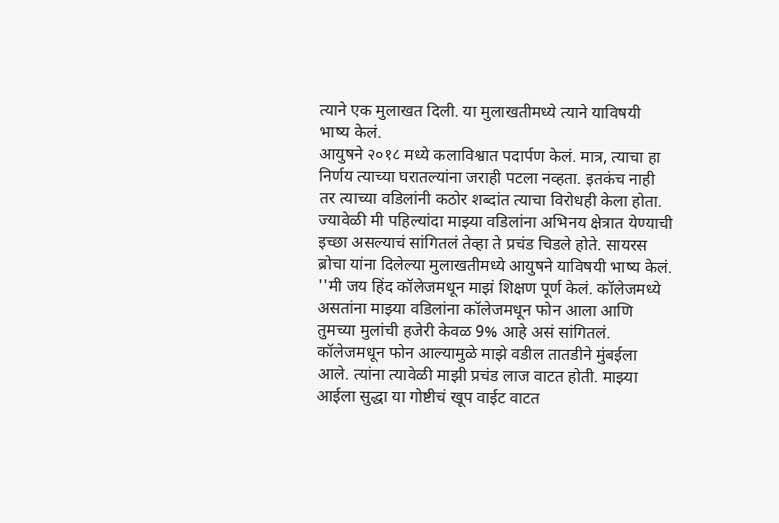त्याने एक मुलाखत दिली. या मुलाखतीमध्ये त्याने याविषयी भाष्य केलं.
आयुषने २०१८ मध्ये कलाविश्वात पदार्पण केलं. मात्र, त्याचा हा निर्णय त्याच्या घरातल्यांना जराही पटला नव्हता. इतकंच नाही तर त्याच्या वडिलांनी कठोर शब्दांत त्याचा विरोधही केला होता. ज्यावेळी मी पहिल्यांदा माझ्या वडिलांना अभिनय क्षेत्रात येण्याची इच्छा असल्याचं सांगितलं तेव्हा ते प्रचंड चिडले होते. सायरस ब्रोचा यांना दिलेल्या मुलाखतीमध्ये आयुषने याविषयी भाष्य केलं.
''मी जय हिंद कॉलेजमधून माझं शिक्षण पूर्ण केलं. कॉलेजमध्ये असतांना माझ्या वडिलांना कॉलेजमधून फोन आला आणि तुमच्या मुलांची हजेरी केवळ 9% आहे असं सांगितलं. कॉलेजमधून फोन आल्यामुळे माझे वडील तातडीने मुंबईला आले. त्यांना त्यावेळी माझी प्रचंड लाज वाटत होती. माझ्या आईला सुद्धा या गोष्टीचं खूप वाईट वाटत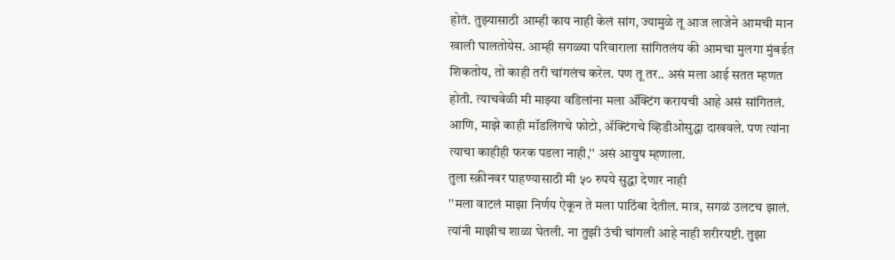होतं. तुझ्यासाठी आम्ही काय नाही केलं सांग, ज्यामुळे तू आज लाजेने आमची मान खाली घालतोयेस. आम्ही सगळ्या परिवाराला सांगितलंय की आमचा मुलगा मुंबईत शिकतोय, तो काही तरी चांगलंच करेल. पण तू तर.. असं मला आई सतत म्हणत होती. त्याचवेळी मी माझ्या वडिलांना मला ॲक्टिंग करायची आहे असं सांगितलं. आणि, माझे काही मॉडलिंगचे फोटो, ॲक्टिंगचे व्हिडीओसुद्धा दाखवले. पण त्यांना त्याचा काहीही फरक पडला नाही,'' असं आयुष म्हणाला.
तुला स्क्रीनवर पाहण्यासाठी मी ५० रुपये सुद्धा देणार नाही
''मला वाटलं माझा निर्णय ऐकून ते मला पाठिंबा देतील. मात्र, सगळं उलटच झालं. त्यांनी माझीच शाळा घेतली. ना तुझी उंची चांगली आहे नाही शरीरयष्टी. तुझा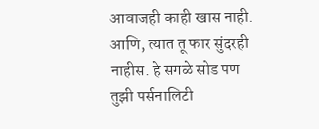आवाजही काही खास नाही. आणि, त्यात तू फार सुंदरही नाहीस. हे सगळे सोड पण तुझी पर्सनालिटी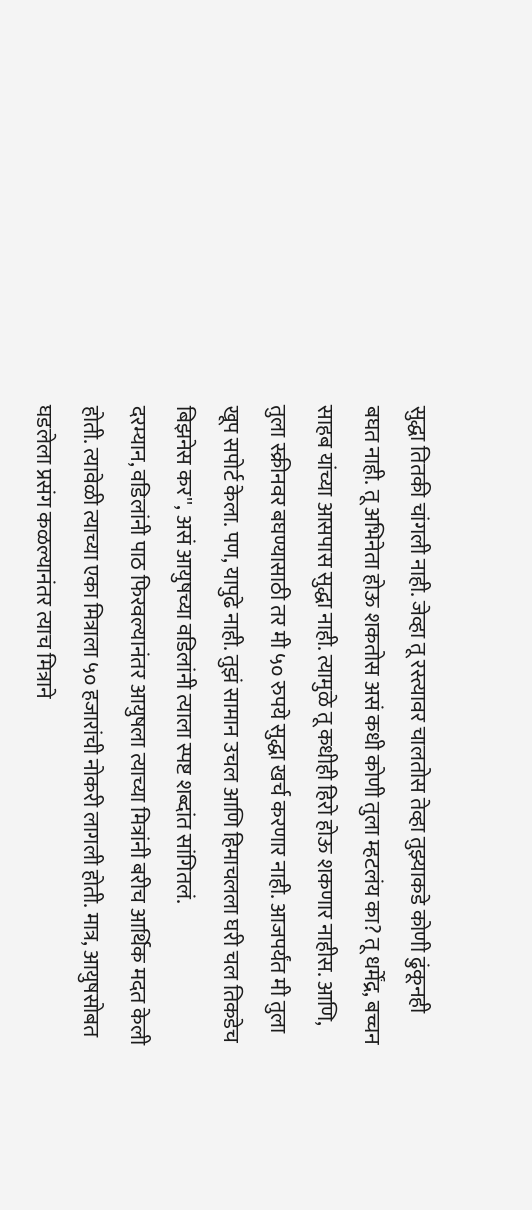सुद्धा तितकी चांगली नाही. जेव्हा तू रस्त्यावर चालतोस तेव्हा तुझ्याकडे कोणी ढुंकूनही बघत नाही. तू अभिनेता होऊ शकतोस असं कधी कोणी तुला म्हटलंय का? तू धर्मेंद्र, बच्चन साहब यांच्या आसपास सुद्धा नाही. त्यामुळे तू कधीही हिरो होऊ शकणार नाहीस. आणि, तुला स्क्रीनवर बघण्यासाठी तर मी ५० रुपये सुद्धा खर्च करणार नाही. आजपर्यंत मी तुला खूप सपोर्ट केला. पण, यापुढे नाही. तुझं सामान उचल आणि हिमाचलला घरी चल तिकडेच बिझनेस कर'', असं आयुषच्या वडिलांनी त्याला स्पष्ट शब्दांत सांगितलं.
दरम्यान, वडिलांनी पाठ फिरवल्यानंतर आयुषला त्याच्या मित्रांनी बरीच आर्थिक मदत केली होती. त्यावेळी त्याच्या एका मित्राला ५० हजारांची नोकरी लागली होती. मात्र, आयुषसोबत घडलेला प्रसंग कळल्यानंतर त्याच मित्राने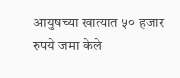आयुषच्या खात्यात ५० हजार रुपये जमा केले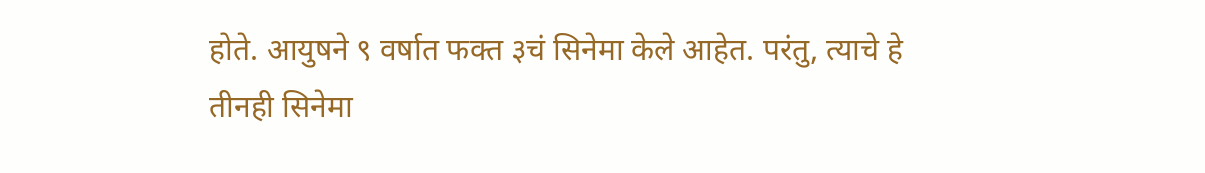होते. आयुषने ९ वर्षात फक्त ३चं सिनेमा केले आहेत. परंतु, त्याचे हे तीनही सिनेमा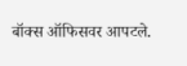बॉक्स ऑफिसवर आपटले.